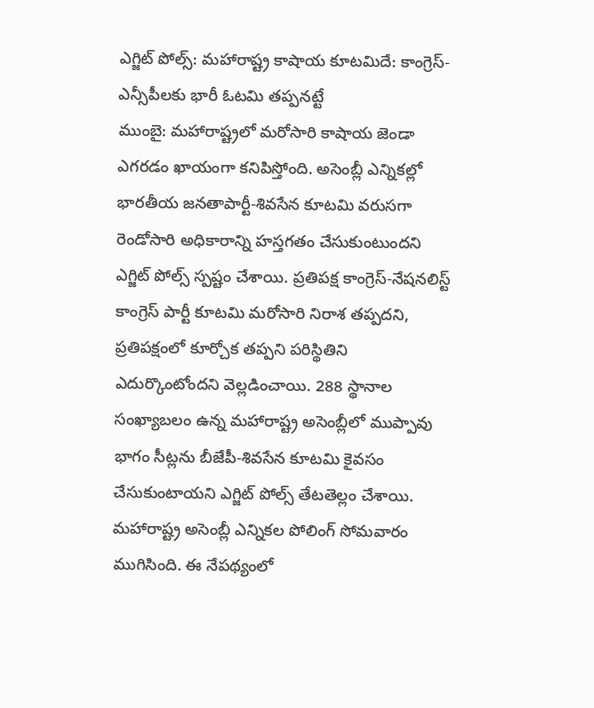ఎగ్జిట్ పోల్స్: మహారాష్ట్ర కాషాయ కూటమిదే: కాంగ్రెస్-ఎన్సీపీలకు భారీ ఓటమి తప్పనట్టే
ముంబై: మహారాష్ట్రలో మరోసారి కాషాయ జెండా ఎగరడం ఖాయంగా కనిపిస్తోంది. అసెంబ్లీ ఎన్నికల్లో భారతీయ జనతాపార్టీ-శివసేన కూటమి వరుసగా రెండోసారి అధికారాన్ని హస్తగతం చేసుకుంటుందని ఎగ్జిట్ పోల్స్ స్పష్టం చేశాయి. ప్రతిపక్ష కాంగ్రెస్-నేషనలిస్ట్ కాంగ్రెస్ పార్టీ కూటమి మరోసారి నిరాశ తప్పదని, ప్రతిపక్షంలో కూర్చోక తప్పని పరిస్థితిని ఎదుర్కొంటోందని వెల్లడించాయి. 288 స్థానాల సంఖ్యాబలం ఉన్న మహారాష్ట్ర అసెంబ్లీలో ముప్పావు భాగం సీట్లను బీజేపీ-శివసేన కూటమి కైవసం చేసుకుంటాయని ఎగ్జిట్ పోల్స్ తేటతెల్లం చేశాయి.
మహారాష్ట్ర అసెంబ్లీ ఎన్నికల పోలింగ్ సోమవారం ముగిసింది. ఈ నేపథ్యంలో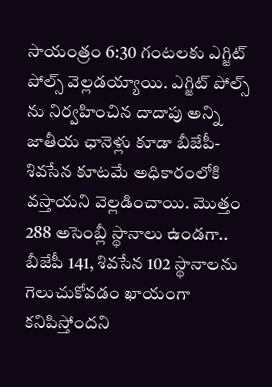సాయంత్రం 6:30 గంటలకు ఎగ్జిట్ పోల్స్ వెల్లడయ్యాయి. ఎగ్జిట్ పోల్స్ ను నిర్వహించిన దాదాపు అన్ని జాతీయ ఛానెళ్లు కూడా బీజేపీ-శివసేన కూటమే అధికారంలోకి వస్తాయని వెల్లడించాయి. మొత్తం 288 అసెంబ్లీ స్థానాలు ఉండగా.. బీజేపీ 141, శివసేన 102 స్థానాలను గెలుచుకోవడం ఖాయంగా కనిపిస్తోందని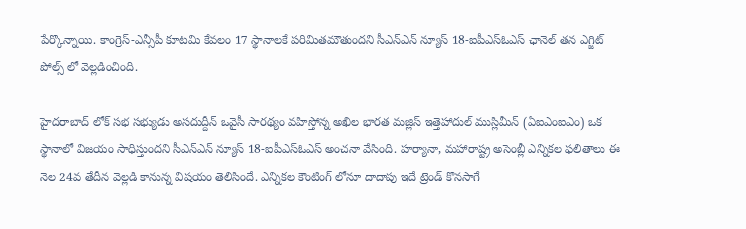పేర్కొన్నాయి. కాంగ్రెస్-ఎన్సీపీ కూటమి కేవలం 17 స్థానాలకే పరిమితమౌతుందని సీఎన్ఎన్ న్యూస్ 18-ఐపీఎస్ఓఎస్ ఛానెల్ తన ఎగ్జిట్ పోల్స్ లో వెల్లడించింది.

హైదరాబాద్ లోక్ సభ సభ్యుడు అసదుద్దీన్ ఒవైసీ సారథ్యం వహిస్తోన్న అఖిల భారత మజ్లిస్ ఇత్తెహాదుల్ ముస్లిమీన్ (ఏఐఎంఐఎం) ఒక స్థానాలో విజయం సాధిస్తుందని సీఎన్ఎన్ న్యూస్ 18-ఐపీఎస్ఓఎస్ అంచనా వేసింది. హర్యానా, మహారాష్ట్ర అసెంబ్లీ ఎన్నికల ఫలితాలు ఈ నెల 24వ తేదీన వెల్లడి కానున్న విషయం తెలిసిందే. ఎన్నికల కౌంటింగ్ లోనూ దాదాపు ఇదే ట్రెండ్ కొనసాగే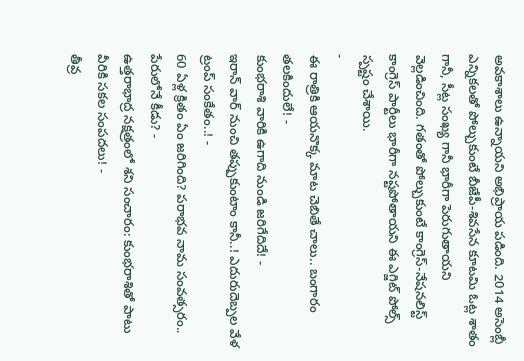అవకాశాలు ఉన్నాయని అభిప్రాయ పడింది. 2014 అసెంబ్లీ ఎన్నికలతో పోల్చుకుంటే బీజేపీ-శివసేన కూటమి ఓట్ల శాతం గానీ, సీట్ల సంఖ్య గానీ భారీగా పెరుగుతాయని వెల్లడించింది. గతంతో పోల్చుకుంటే కాంగ్రెస్-నేషనలిస్ట్ కాంగ్రెస్ పార్టీలు భారీగా నష్టపోతాయని ఈ ఎగ్జిట్ పోల్స్ స్పష్టం చేశాయి.
-
ఈ రాత్రికి ఆయనొక్క మాట చెబితే చాలు.. బంగారం తలకిందులే! -
కుంభరాశి వారికి ఉగాది నుండి జరిగేదిదే! -
ఇరాన్ వార్ నుంచి తప్పుకుంటాం కానీ..! ఎదురుదెబ్పల వేళ ట్రంప్ సంకేతం..! -
60 ఏళ్ల క్రితం ఏం జరిగింది? పరాభవ నామ సంవత్సరం.. పేరులోనే కీడు? -
ఉత్తరాభాద్ర నక్షత్రంలో శని సంచారం: కుంభరాశితో పాటు వీరికి సకల సంపదలు! -
తీవ్ర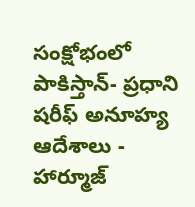సంక్షోభంలో పాకిస్తాన్- ప్రధాని షరీఫ్ అనూహ్య ఆదేశాలు -
హార్మూజ్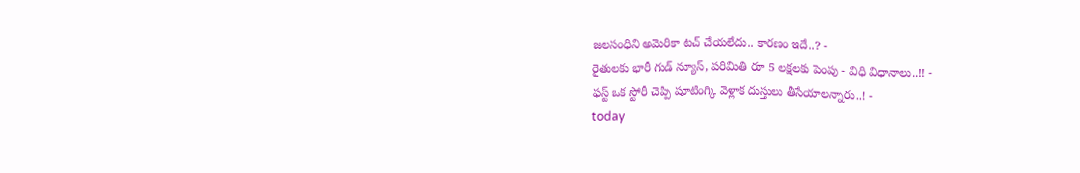జలసంధిని అమెరికా టచ్ చేయలేదు.. కారణం ఇదే..? -
రైతులకు భారీ గుడ్ న్యూస్, పరిమితి రూ 5 లక్షలకు పెంపు - విధి విధానాలు..!! -
ఫస్ట్ ఒక స్టోరీ చెప్పి షూటింగ్కి వెళ్లాక దుస్తులు తీసేయాలన్నారు..! -
today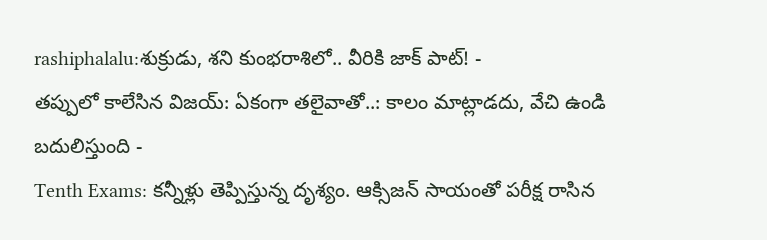rashiphalalu:శుక్రుడు, శని కుంభరాశిలో.. వీరికి జాక్ పాట్! -
తప్పులో కాలేసిన విజయ్: ఏకంగా తలైవాతో..: కాలం మాట్లాడదు, వేచి ఉండి బదులిస్తుంది -
Tenth Exams: కన్నీళ్లు తెప్పిస్తున్న దృశ్యం. ఆక్సిజన్ సాయంతో పరీక్ష రాసిన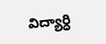విద్యార్ధి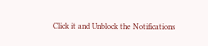Click it and Unblock the Notifications